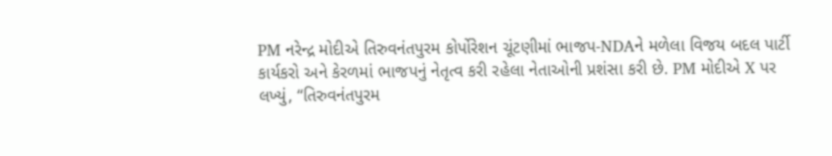PM નરેન્દ્ર મોદીએ તિરુવનંતપુરમ કોર્પોરેશન ચૂંટણીમાં ભાજપ-NDAને મળેલા વિજય બદલ પાર્ટી કાર્યકરો અને કેરળમાં ભાજપનું નેતૃત્વ કરી રહેલા નેતાઓની પ્રશંસા કરી છે. PM મોદીએ X પર લખ્યું, “તિરુવનંતપુરમ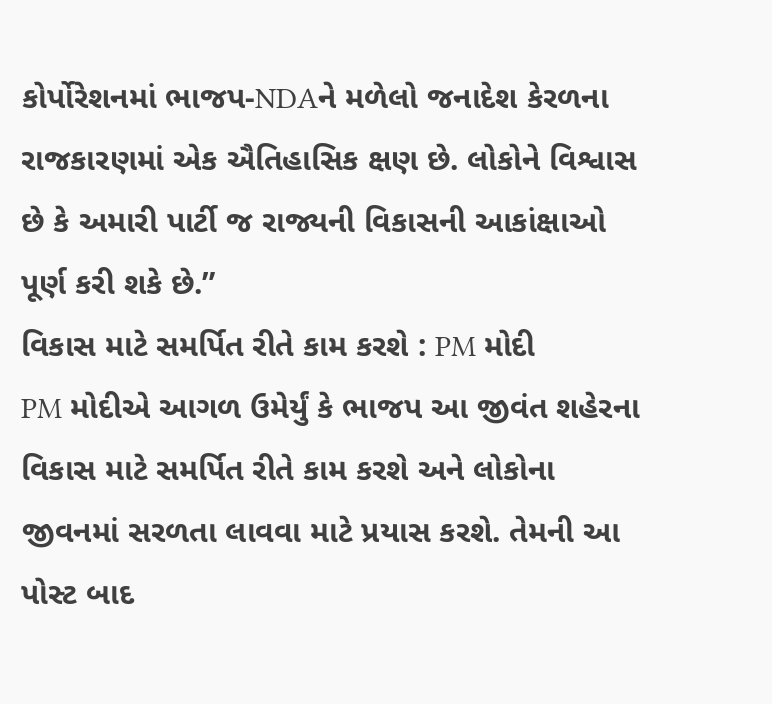કોર્પોરેશનમાં ભાજપ-NDAને મળેલો જનાદેશ કેરળના રાજકારણમાં એક ઐતિહાસિક ક્ષણ છે. લોકોને વિશ્વાસ છે કે અમારી પાર્ટી જ રાજ્યની વિકાસની આકાંક્ષાઓ પૂર્ણ કરી શકે છે.”
વિકાસ માટે સમર્પિત રીતે કામ કરશે : PM મોદી
PM મોદીએ આગળ ઉમેર્યું કે ભાજપ આ જીવંત શહેરના વિકાસ માટે સમર્પિત રીતે કામ કરશે અને લોકોના જીવનમાં સરળતા લાવવા માટે પ્રયાસ કરશે. તેમની આ પોસ્ટ બાદ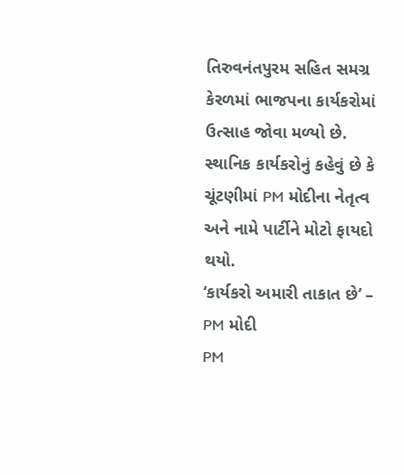તિરુવનંતપુરમ સહિત સમગ્ર કેરળમાં ભાજપના કાર્યકરોમાં ઉત્સાહ જોવા મળ્યો છે. સ્થાનિક કાર્યકરોનું કહેવું છે કે ચૂંટણીમાં PM મોદીના નેતૃત્વ અને નામે પાર્ટીને મોટો ફાયદો થયો.
‘કાર્યકરો અમારી તાકાત છે’ – PM મોદી
PM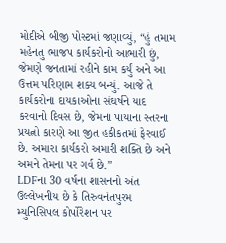મોદીએ બીજી પોસ્ટમાં જણાવ્યું, “હું તમામ મહેનતુ ભાજપ કાર્યકરોનો આભારી છું, જેમણે જનતામાં રહીને કામ કર્યું અને આ ઉત્તમ પરિણામ શક્ય બન્યું. આજે તે કાર્યકરોના દાયકાઓના સંઘર્ષને યાદ કરવાનો દિવસ છે, જેમના પાયાના સ્તરના પ્રયત્નો કારણે આ જીત હકીકતમાં ફેરવાઈ છે. અમારા કાર્યકરો અમારી શક્તિ છે અને અમને તેમના પર ગર્વ છે.”
LDFના 30 વર્ષના શાસનનો અંત
ઉલ્લેખનીય છે કે તિરુવનંતપુરમ મ્યુનિસિપલ કોર્પોરેશન પર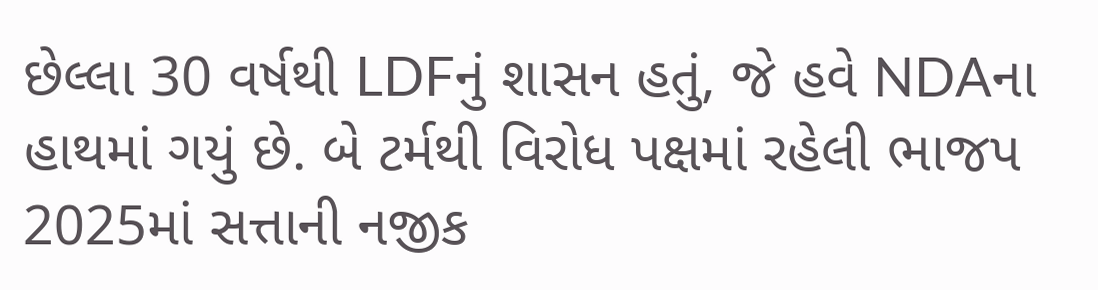છેલ્લા 30 વર્ષથી LDFનું શાસન હતું, જે હવે NDAના હાથમાં ગયું છે. બે ટર્મથી વિરોધ પક્ષમાં રહેલી ભાજપ 2025માં સત્તાની નજીક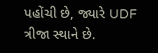પહોંચી છે, જ્યારે UDF ત્રીજા સ્થાને છે.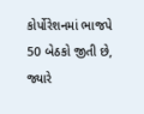કોર્પોરેશનમાં ભાજપે 50 બેઠકો જીતી છે, જ્યારે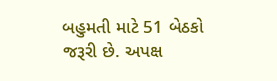બહુમતી માટે 51 બેઠકો જરૂરી છે. અપક્ષ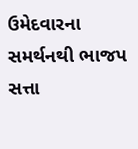ઉમેદવારના સમર્થનથી ભાજપ સત્તા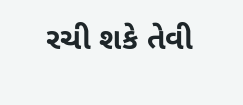રચી શકે તેવી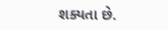શક્યતા છે.